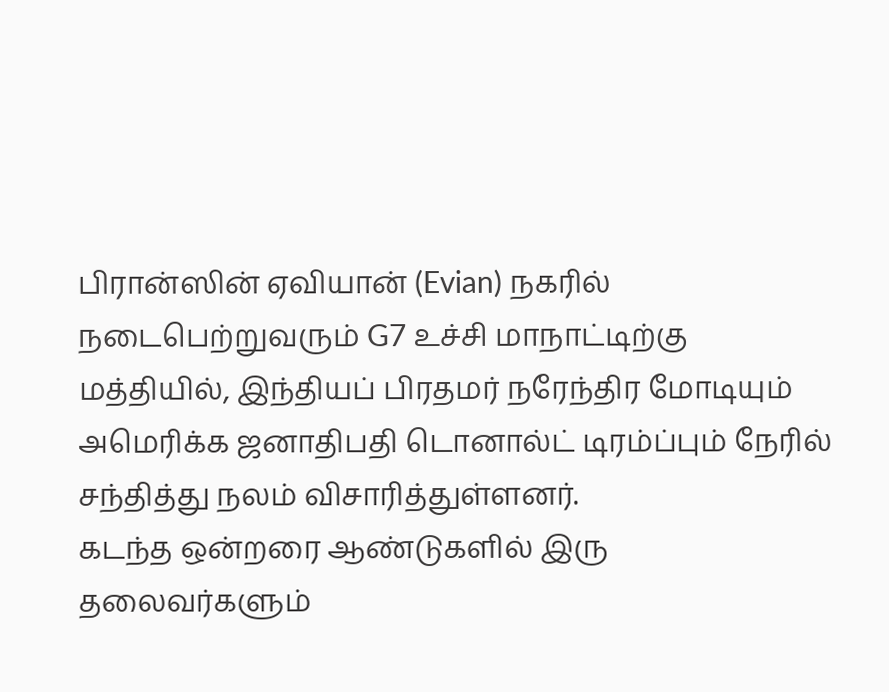பிரான்ஸின் ஏவியான் (Evian) நகரில் நடைபெற்றுவரும் G7 உச்சி மாநாட்டிற்கு மத்தியில், இந்தியப் பிரதமர் நரேந்திர மோடியும் அமெரிக்க ஜனாதிபதி டொனால்ட் டிரம்ப்பும் நேரில் சந்தித்து நலம் விசாரித்துள்ளனர்.
கடந்த ஒன்றரை ஆண்டுகளில் இரு தலைவர்களும்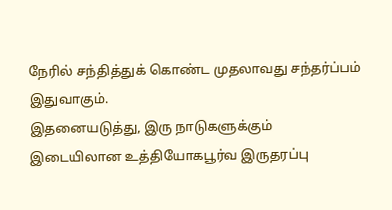நேரில் சந்தித்துக் கொண்ட முதலாவது சந்தர்ப்பம் இதுவாகும்.
இதனையடுத்து, இரு நாடுகளுக்கும் இடையிலான உத்தியோகபூர்வ இருதரப்பு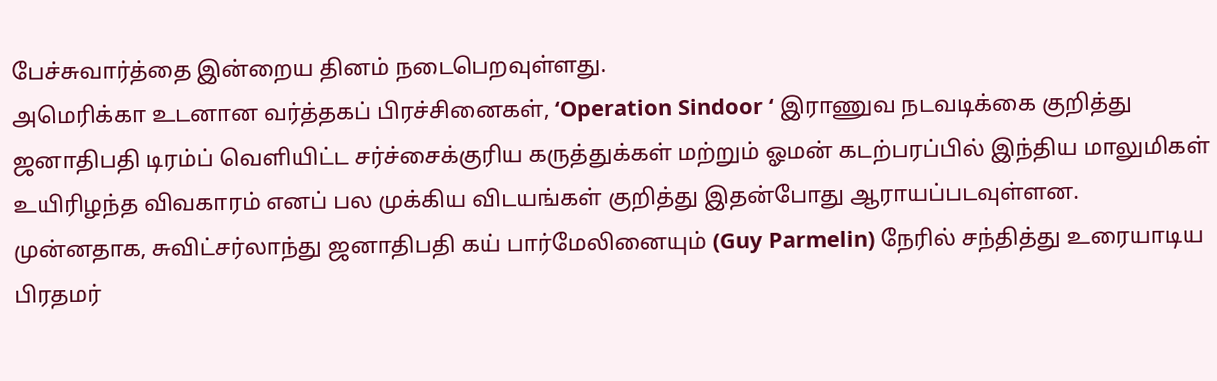பேச்சுவார்த்தை இன்றைய தினம் நடைபெறவுள்ளது.
அமெரிக்கா உடனான வர்த்தகப் பிரச்சினைகள், ‘Operation Sindoor ‘ இராணுவ நடவடிக்கை குறித்து ஜனாதிபதி டிரம்ப் வெளியிட்ட சர்ச்சைக்குரிய கருத்துக்கள் மற்றும் ஓமன் கடற்பரப்பில் இந்திய மாலுமிகள் உயிரிழந்த விவகாரம் எனப் பல முக்கிய விடயங்கள் குறித்து இதன்போது ஆராயப்படவுள்ளன.
முன்னதாக, சுவிட்சர்லாந்து ஜனாதிபதி கய் பார்மேலினையும் (Guy Parmelin) நேரில் சந்தித்து உரையாடிய பிரதமர்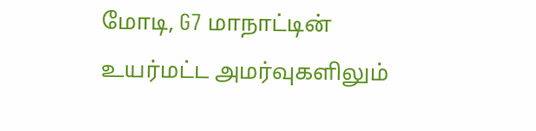மோடி, G7 மாநாட்டின் உயர்மட்ட அமர்வுகளிலும்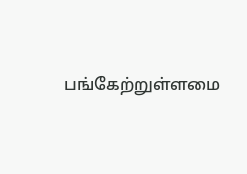பங்கேற்றுள்ளமை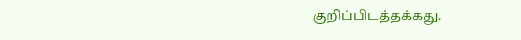குறிப்பிடத்தக்கது.